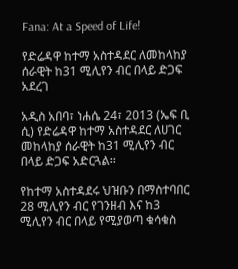Fana: At a Speed of Life!

የድሬዳዋ ከተማ አስተዳደር ለመከላከያ ሰራዊት ከ31 ሚሊየን ብር በላይ ድጋፍ አደረገ

አዲስ አበባ፣ ነሐሴ 24፣ 2013 (ኤፍ ቢ ሲ) የድሬዳዋ ከተማ አስተዳደር ለሀገር መከላከያ ሰራዊት ከ31 ሚሊየን ብር በላይ ድጋፍ አድርጓል፡፡

የከተማ አስተዳደሩ ህዝቡን በማስተባበር 28 ሚሊየን ብር የገንዘብ እና ከ3 ሚሊየን ብር በላይ የሚያወጣ ቁሳቁስ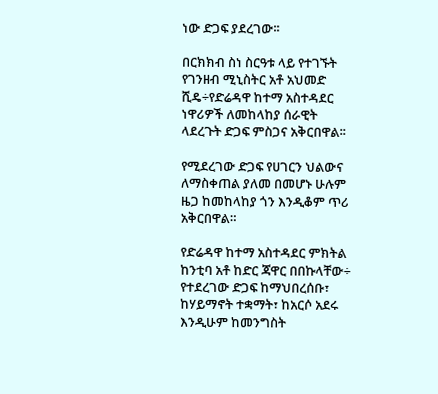ነው ድጋፍ ያደረገው፡፡

በርክክብ ስነ ስርዓቱ ላይ የተገኙት የገንዘብ ሚኒስትር አቶ አህመድ ሺዴ÷የድሬዳዋ ከተማ አስተዳደር ነዋሪዎች ለመከላከያ ሰራዊት ላደረጉት ድጋፍ ምስጋና አቅርበዋል፡፡

የሚደረገው ድጋፍ የሀገርን ህልውና ለማስቀጠል ያለመ በመሆኑ ሁሉም ዜጋ ከመከላከያ ጎን እንዲቆም ጥሪ አቅርበዋል።

የድሬዳዋ ከተማ አስተዳደር ምክትል ከንቲባ አቶ ከድር ጃዋር በበኩላቸው÷ የተደረገው ድጋፍ ከማህበረሰቡ፣ ከሃይማኖት ተቋማት፣ ከአርሶ አደሩ እንዲሁም ከመንግስት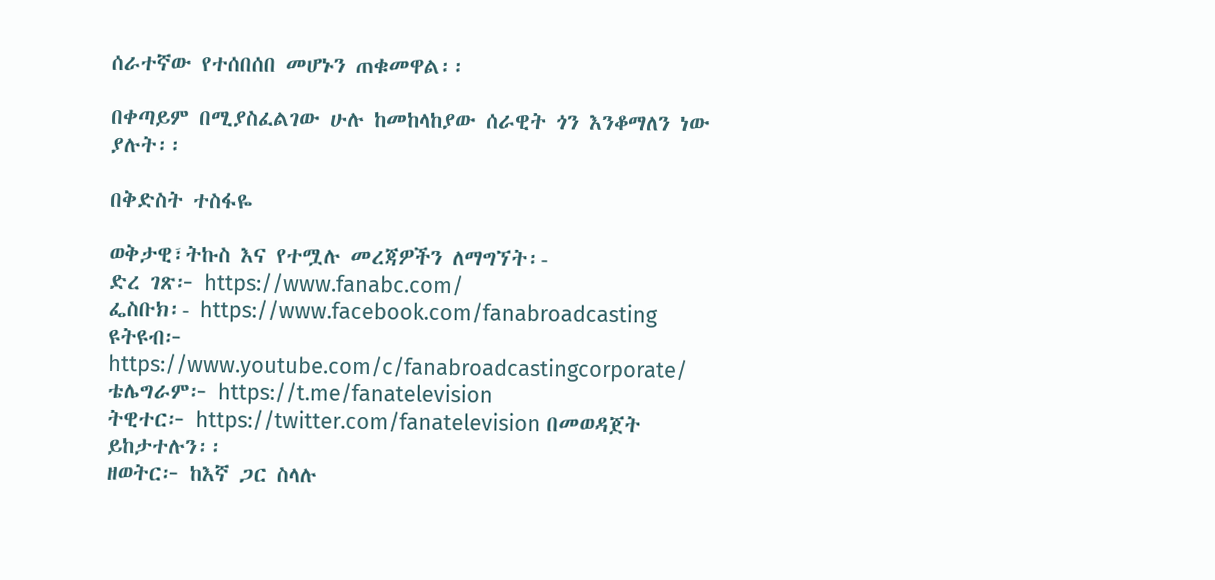ሰራተኛው የተሰበሰበ መሆኑን ጠቁመዋል፡፡

በቀጣይም በሚያስፈልገው ሁሉ ከመከላከያው ሰራዊት ጎን እንቆማለን ነው ያሉት፡፡

በቅድስት ተስፋዬ

ወቅታዊ፣ትኩስ እና የተሟሉ መረጃዎችን ለማግኘት፡-
ድረ ገጽ፦ https://www.fanabc.com/
ፌስቡክ፡- https://www.facebook.com/fanabroadcasting
ዩትዩብ፦ https://www.youtube.com/c/fanabroadcastingcorporate/
ቴሌግራም፦ https://t.me/fanatelevision
ትዊተር፦ https://twitter.com/fanatelevision በመወዳጀት ይከታተሉን፡፡
ዘወትር፦ ከእኛ ጋር ስላሉ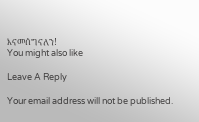እናመሰግናለን!
You might also like

Leave A Reply

Your email address will not be published.